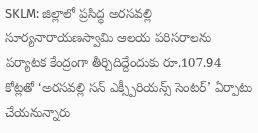SKLM: జిల్లాలో ప్రసిద్ధ అరసవల్లి సూర్యనారాయణస్వామి ఆలయ పరిసరాలను పర్యాటక కేంద్రంగా తీర్చిదిద్దేందుకు రూ.107.94 కోట్లతో ‘అరసవల్లి సన్ ఎక్స్పీరియన్స్ సెంటర్’ ఏర్పాటు చేయనున్నారు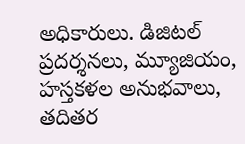అధికారులు. డిజిటల్ ప్రదర్శనలు, మ్యూజియం, హస్తకళల అనుభవాలు, తదితర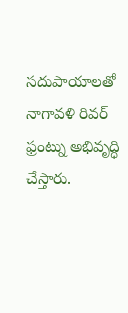సదుపాయాలతో నాగావళి రివర్ ఫ్రంట్ను అభివృద్ధి చేస్తారు.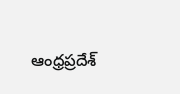ఆంధ్రప్రదేశ్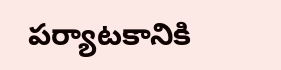పర్యాటకానికి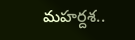మహర్దశ..